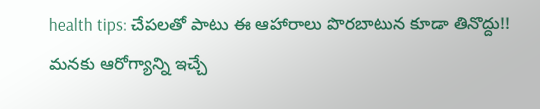health tips: చేపలతో పాటు ఈ ఆహారాలు పొరబాటున కూడా తినొద్దు!!
మనకు ఆరోగ్యాన్ని ఇచ్చే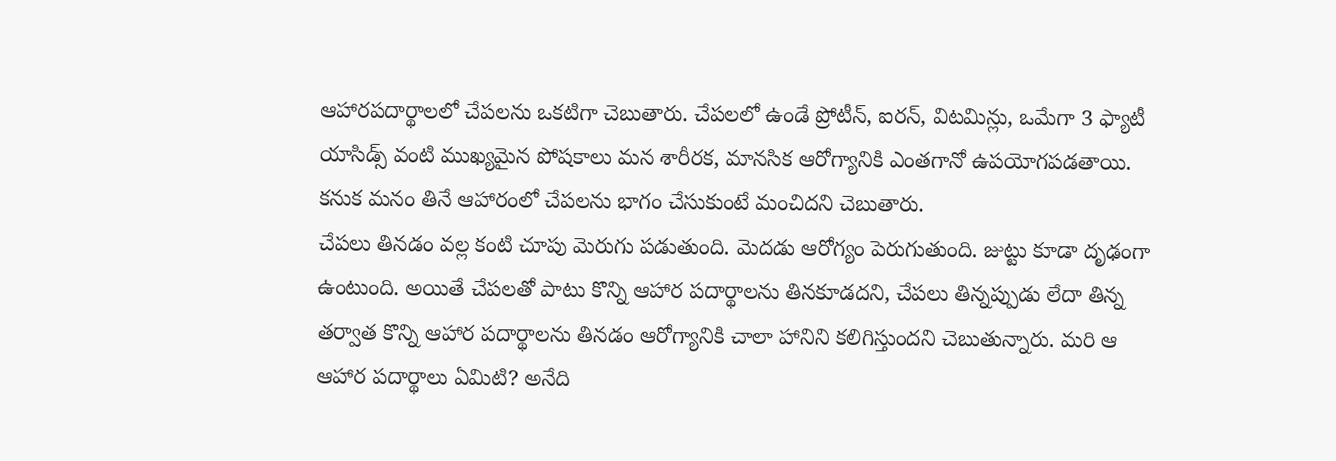ఆహారపదార్థాలలో చేపలను ఒకటిగా చెబుతారు. చేపలలో ఉండే ప్రోటీన్, ఐరన్, విటమిన్లు, ఒమేగా 3 ఫ్యాటీ యాసిడ్స్ వంటి ముఖ్యమైన పోషకాలు మన శారీరక, మానసిక ఆరోగ్యానికి ఎంతగానో ఉపయోగపడతాయి. కనుక మనం తినే ఆహారంలో చేపలను భాగం చేసుకుంటే మంచిదని చెబుతారు.
చేపలు తినడం వల్ల కంటి చూపు మెరుగు పడుతుంది. మెదడు ఆరోగ్యం పెరుగుతుంది. జుట్టు కూడా దృఢంగా ఉంటుంది. అయితే చేపలతో పాటు కొన్ని ఆహార పదార్థాలను తినకూడదని, చేపలు తిన్నప్పుడు లేదా తిన్న తర్వాత కొన్ని ఆహార పదార్థాలను తినడం ఆరోగ్యానికి చాలా హానిని కలిగిస్తుందని చెబుతున్నారు. మరి ఆ ఆహార పదార్థాలు ఏమిటి? అనేది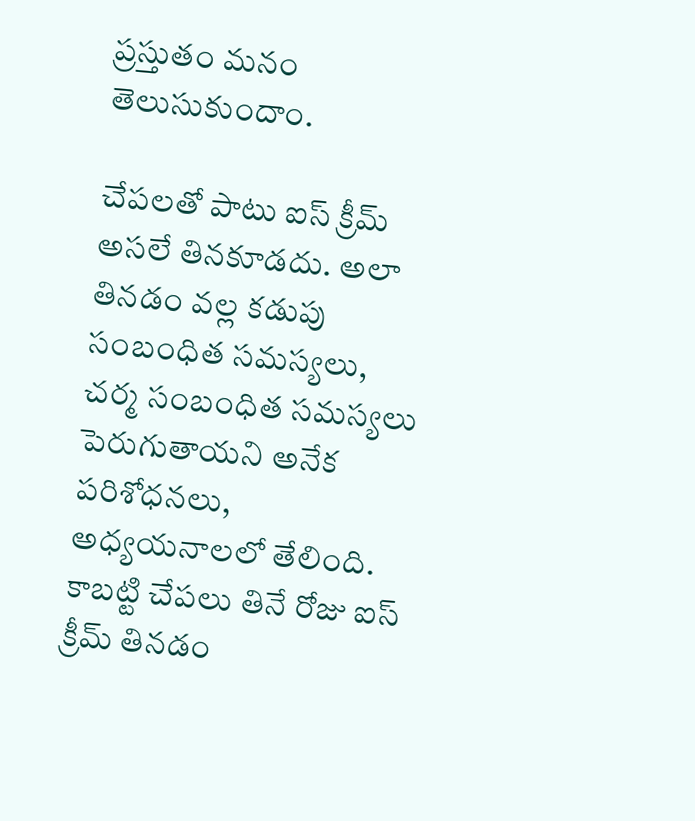ప్రస్తుతం మనం తెలుసుకుందాం.

చేపలతో పాటు ఐస్ క్రీమ్ అసలే తినకూడదు. అలా తినడం వల్ల కడుపు సంబంధిత సమస్యలు, చర్మ సంబంధిత సమస్యలు పెరుగుతాయని అనేక పరిశోధనలు, అధ్యయనాలలో తేలింది. కాబట్టి చేపలు తినే రోజు ఐస్ క్రీమ్ తినడం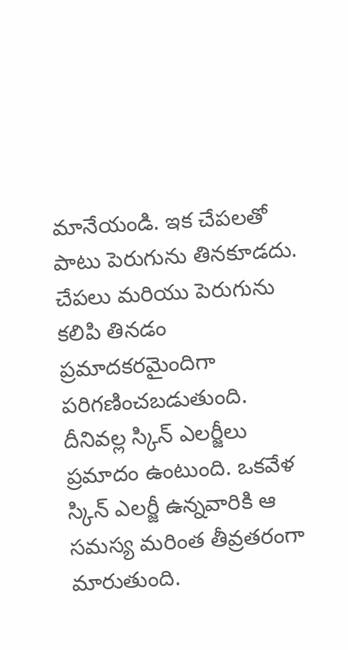మానేయండి. ఇక చేపలతో పాటు పెరుగును తినకూడదు.
చేపలు మరియు పెరుగును కలిపి తినడం ప్రమాదకరమైందిగా పరిగణించబడుతుంది. దీనివల్ల స్కిన్ ఎలర్జీలు ప్రమాదం ఉంటుంది. ఒకవేళ స్కిన్ ఎలర్జీ ఉన్నవారికి ఆ సమస్య మరింత తీవ్రతరంగా మారుతుంది.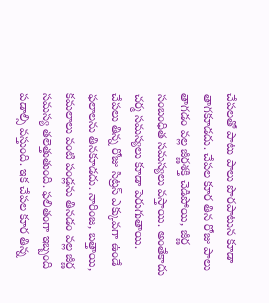చేపలతో పాటు పాలు పొరపాటున కూడా తాగకూడదు. చేపల కూర తిన రోజు పాలు తాగడం వల్ల జీర్ణశక్తి చెడిపోయి, జీర్ణ సంబంధిత సమస్యలు వస్తాయి. అంతేకాదు చర్మ సమస్యలు కూడా పెరుగుతాయి.
చేపలు తిన్న రోజు సిట్రస్ ఎక్కువగా ఉండే ఫలాలను తినకూడదు. నారింజ, బత్తాయి, కమలాలు వంటి పండ్లను తినడం వల్ల జీర్ణ సమస్య తలెత్తుతుంది. ఫలితంగా ఇబ్బంది పడాల్సి వస్తుంది. ఇక చేపల కూర తిన్న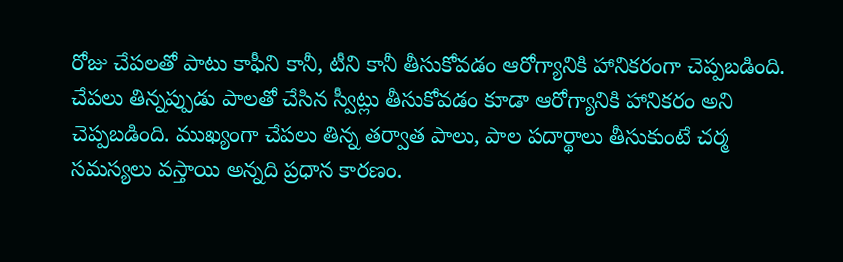రోజు చేపలతో పాటు కాఫీని కానీ, టీని కానీ తీసుకోవడం ఆరోగ్యానికి హానికరంగా చెప్పబడింది.
చేపలు తిన్నప్పుడు పాలతో చేసిన స్వీట్లు తీసుకోవడం కూడా ఆరోగ్యానికి హానికరం అని చెప్పబడింది. ముఖ్యంగా చేపలు తిన్న తర్వాత పాలు, పాల పదార్థాలు తీసుకుంటే చర్మ సమస్యలు వస్తాయి అన్నది ప్రధాన కారణం.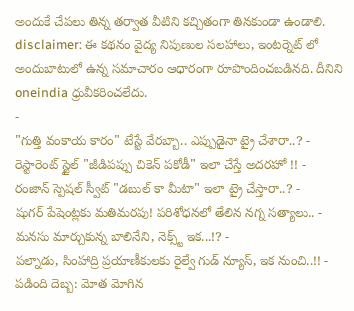అందుకే చేపలు తిన్న తర్వాత వీటిని కచ్చితంగా తినకుండా ఉండాలి.
disclaimer: ఈ కథనం వైద్య నిపుణుల సలహాలు, ఇంటర్నెట్ లో అందుబాటులో ఉన్న సమాచారం ఆధారంగా రూపొందించబడినది. దీనిని oneindia ధ్రువీకరించలేదు.
-
"గుత్తి వంకాయ కారం" టేస్టే వేరబ్బా.. ఎప్పుడైనా ట్రై చేశారా..? -
రెస్టారెంట్ స్టైల్ "జీడిపప్పు చికెన్ పకోడీ" ఇలా చేస్తే అదరహో !! -
రంజాన్ స్పెషల్ స్వీట్ "డబుల్ కా మీటా" ఇలా ట్రై చేస్తారా..? -
షుగర్ పేషెంట్లకు మతిమరపు! పరిశోధనలో తేలిన నగ్న సత్యాలు.. -
మనసు మార్చుకున్న బాలినేని, నెక్స్ట్ ఇక...!? -
పల్నాడు, సింహాద్రి ప్రయాణీకులకు రైల్వే గుడ్ న్యూస్, ఇక నుంచి..!! -
పడింది దెబ్బ: మోత మోగిన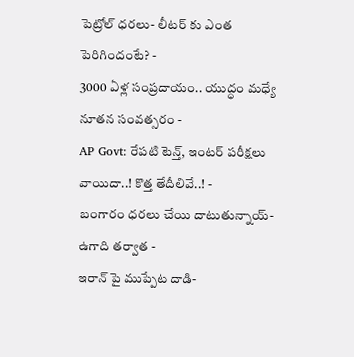పెట్రోల్ ధరలు- లీటర్ కు ఎంత పెరిగిందంటే? -
3000 ఏళ్ల సంప్రదాయం.. యుద్ధం మధ్యే నూతన సంవత్సరం -
AP Govt: రేపటి టెన్త్, ఇంటర్ పరీక్షలు వాయిదా..! కొత్త తేదీలివే..! -
బంగారం ధరలు చేయి దాటుతున్నాయ్- ఉగాది తర్వాత -
ఇరాన్ పై ముప్పేట దాడి-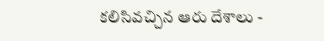కలిసివచ్చిన ఆరు దేశాలు -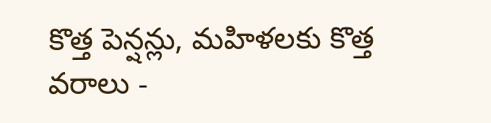కొత్త పెన్షన్లు, మహిళలకు కొత్త వరాలు -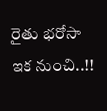రైతు భరోసా ఇక నుంచి..!!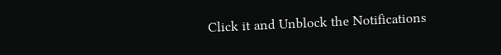Click it and Unblock the Notifications